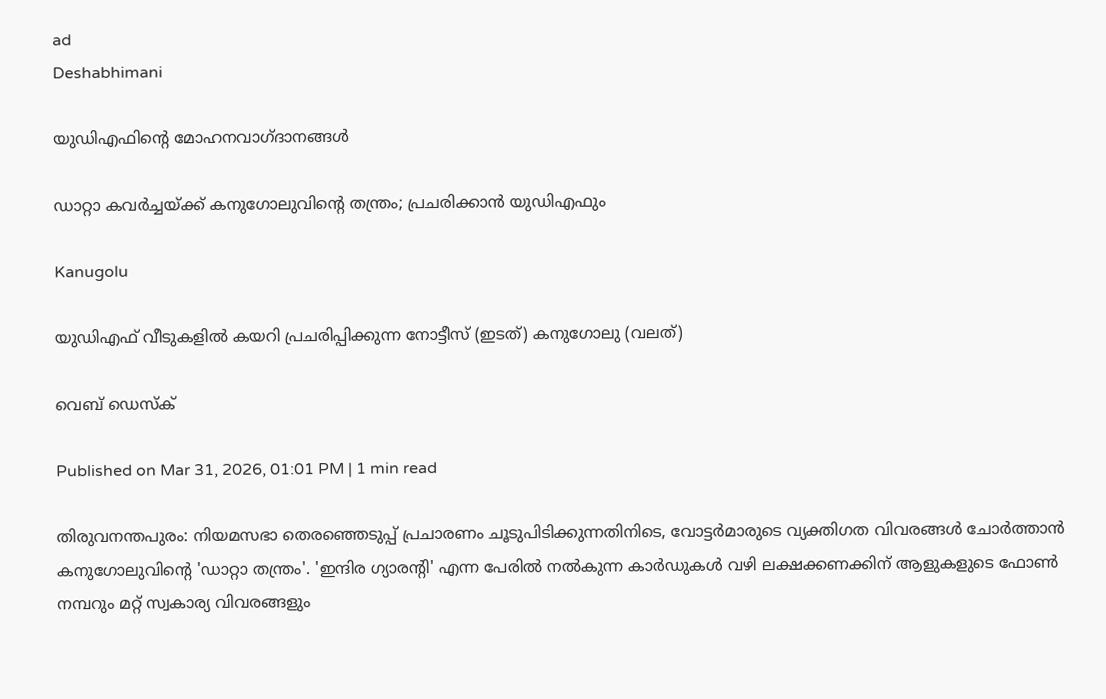ad
Deshabhimani

യുഡിഎഫിന്റെ മോഹനവാഗ്ദാനങ്ങൾ

ഡാറ്റാ കവർച്ചയ്ക്ക് കനുഗോലുവിന്റെ തന്ത്രം; പ്രചരിക്കാൻ യുഡിഎഫും

Kanugolu

യുഡിഎഫ് വീടുകളില്‍ കയറി പ്രചരിപ്പിക്കുന്ന നോട്ടീസ് (ഇടത്) കനുഗോലു (വലത്)

വെബ് ഡെസ്ക്

Published on Mar 31, 2026, 01:01 PM | 1 min read

തിരുവനന്തപുരം: നിയമസഭാ തെരഞ്ഞെടുപ്പ് പ്രചാരണം ചൂടുപിടിക്കുന്നതിനിടെ, വോട്ടർമാരുടെ വ്യക്തിഗത വിവരങ്ങൾ ചോർത്താൻ കനുഗോലുവിന്റെ 'ഡാറ്റാ തന്ത്രം'. 'ഇന്ദിര ഗ്യാരന്റി' എന്ന പേരിൽ നൽകുന്ന കാർഡുകൾ വഴി ലക്ഷക്കണക്കിന് ആളുകളുടെ ഫോൺ നമ്പറും മറ്റ് സ്വകാര്യ വിവരങ്ങളും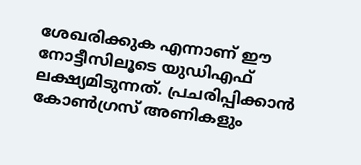ശേഖരിക്കുക എന്നാണ് ഈ നോട്ടീസിലൂടെ യുഡിഎഫ് ലക്ഷ്യമിടുന്നത്. പ്രചരിപ്പിക്കാൻ കോണ്‍ഗ്രസ് അണികളും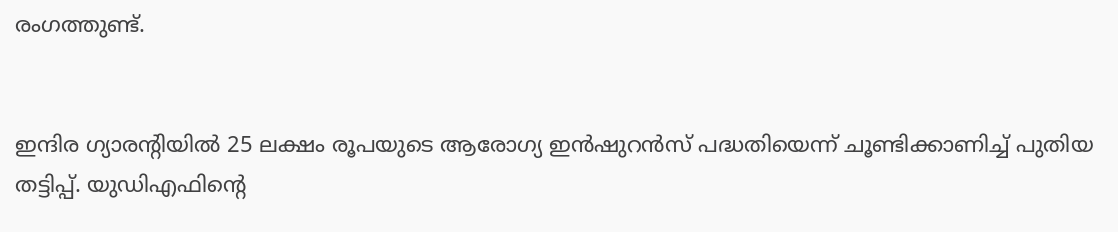രംഗത്തുണ്ട്.


ഇന്ദിര ഗ്യാരന്റിയിൽ 25 ലക്ഷം രൂപയുടെ ആരോഗ്യ ഇൻഷുറൻസ് പദ്ധതിയെന്ന് ചൂണ്ടിക്കാണിച്ച് പുതിയ തട്ടിപ്പ്. യുഡിഎഫിന്‍റെ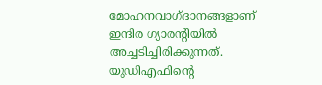മോഹനവാഗ്ദാനങ്ങളാണ് ഇന്ദിര ഗ്യാരന്റിയിൽ അച്ചടിച്ചിരിക്കുന്നത്. യുഡിഎഫിന്റെ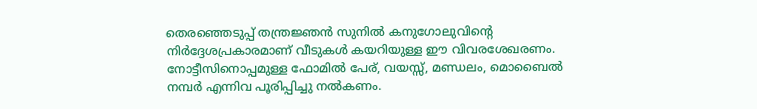തെരഞ്ഞെടുപ്പ് തന്ത്രജ്ഞൻ സുനിൽ കനുഗോലുവിന്റെ നിർദ്ദേശപ്രകാരമാണ് വീടുകൾ കയറിയുള്ള ഈ വിവരശേഖരണം. നോട്ടീസിനൊപ്പമുള്ള ഫോമിൽ പേര്, വയസ്സ്, മണ്ഡലം, മൊബൈൽ നമ്പർ എന്നിവ പൂരിപ്പിച്ചു നൽകണം.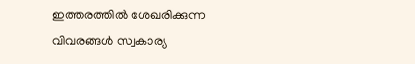ഇത്തരത്തിൽ ശേഖരിക്കുന്ന വിവരങ്ങൾ സ്വകാര്യ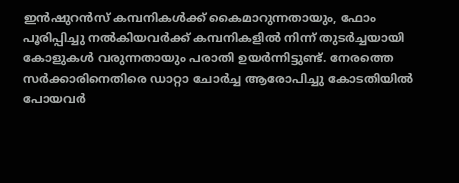ഇൻഷുറൻസ് കമ്പനികൾക്ക് കൈമാറുന്നതായും, ഫോം പൂരിപ്പിച്ചു നൽകിയവർക്ക് കമ്പനികളിൽ നിന്ന് തുടർച്ചയായി കോളുകൾ വരുന്നതായും പരാതി ഉയർന്നിട്ടുണ്ട്. നേരത്തെ സർക്കാരിനെതിരെ ഡാറ്റാ ചോർച്ച ആരോപിച്ചു കോടതിയിൽ പോയവർ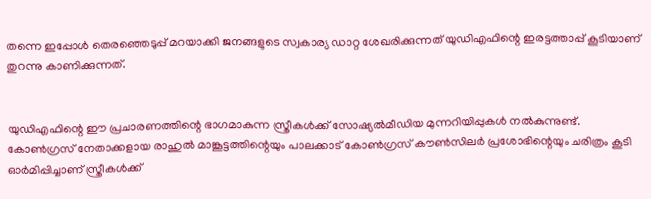തന്നെ ഇപ്പോൾ തെരഞ്ഞെടുപ്പ് മറയാക്കി ജനങ്ങളുടെ സ്വകാര്യ ഡാറ്റ ശേഖരിക്കുന്നത് യുഡിഎഫിന്റെ ഇരട്ടത്താപ്പ് കൂടിയാണ് തുറന്നു കാണിക്കുന്നത്.


യുഡിഎഫിന്റെ ഈ പ്രചാരണത്തിന്റെ ഭാഗമാകുന്ന സ്ത്രീകൾക്ക് സോഷ്യൽമീഡിയ മുന്നറിയിപ്പുകൾ നൽകുന്നുണ്ട്. കോൺഗ്രസ് നേതാക്കളായ രാഹുൽ മാങ്കൂട്ടത്തിന്റെയും പാലക്കാട് കോൺഗ്രസ് കൗൺസിലർ പ്രശോഭിന്റെയും ചരിത്രം കൂടി ഓർമിപ്പിച്ചാണ് സ്ത്രീകൾക്ക്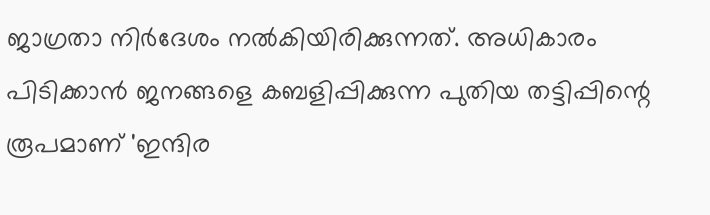ജാഗ്രതാ നിർദേശം നൽകിയിരിക്കുന്നത്. അധികാരം പിടിക്കാൻ ജനങ്ങളെ കബളിപ്പിക്കുന്ന പുതിയ തട്ടിപ്പിന്റെ രൂപമാണ് 'ഇന്ദിര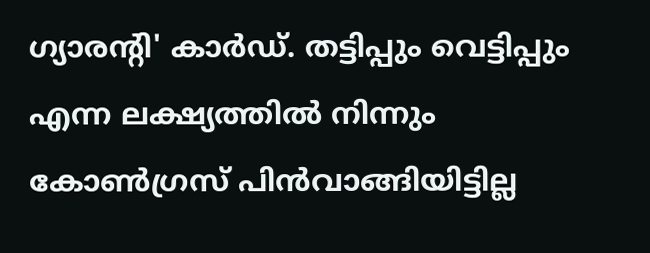ഗ്യാരന്റി' കാർഡ്. തട്ടിപ്പും വെട്ടിപ്പും എന്ന ലക്ഷ്യത്തിൽ നിന്നും കോൺഗ്രസ് പിൻവാങ്ങിയിട്ടില്ല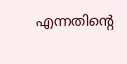എന്നതിന്റെ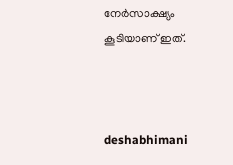നേർസാക്ഷ്യം കൂടിയാണ് ഇത്.



deshabhimani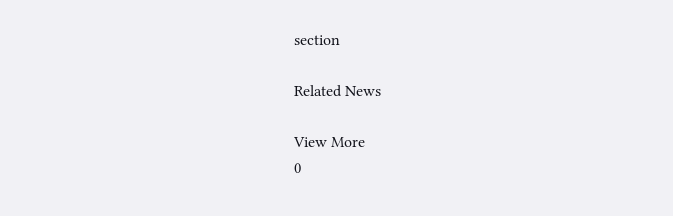section

Related News

View More
0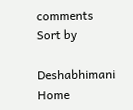comments
Sort by

Deshabhimani
Home